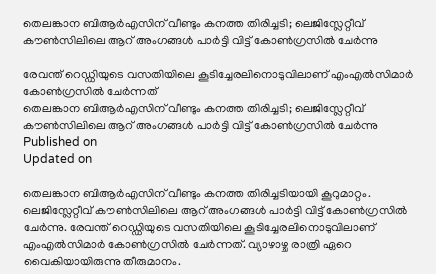തെലങ്കാന ബിആർഎസിന് വീണ്ടും കനത്ത തിരിച്ചടി; ലെജിസ്ലേറ്റീവ് കൗൺസിലിലെ ആറ് അംഗങ്ങൾ പാർട്ടി വിട്ട് കോൺഗ്രസിൽ ചേർന്നു

രേവന്ത് റെഡ്ഡിയുടെ വസതിയിലെ കൂടിച്ചേരലിനൊടുവിലാണ് എംഎൽസിമാർ കോൺഗ്രസിൽ ചേർന്നത്
തെലങ്കാന ബിആർഎസിന് വീണ്ടും കനത്ത തിരിച്ചടി; ലെജിസ്ലേറ്റീവ് കൗൺസിലിലെ ആറ് അംഗങ്ങൾ പാർട്ടി വിട്ട് കോൺഗ്രസിൽ ചേർന്നു
Published on
Updated on

തെലങ്കാന ബിആർഎസിന് വീണ്ടും കനത്ത തിരിച്ചടിയായി കൂറുമാറ്റം. ലെജിസ്ലേറ്റീവ് കൗൺസിലിലെ ആറ് അംഗങ്ങൾ പാർട്ടി വിട്ട് കോൺഗ്രസിൽ ചേർന്നു. രേവന്ത് റെഡ്ഡിയുടെ വസതിയിലെ കൂടിച്ചേരലിനൊടുവിലാണ് എംഎൽസിമാർ കോൺഗ്രസിൽ ചേർന്നത്. വ്യാഴാഴ്ച രാത്രി ഏറെ വൈകിയായിരുന്നു തീരുമാനം.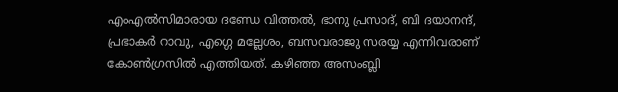എംഎൽസിമാരായ ദണ്ഡേ വിത്തൽ, ഭാനു പ്രസാദ്, ബി ദയാനന്ദ്, പ്രഭാകർ റാവു, എഗ്ഗെ മല്ലേശം, ബസവരാജു സരയ്യ എന്നിവരാണ് കോൺഗ്രസിൽ എത്തിയത്. കഴിഞ്ഞ അസംബ്ലി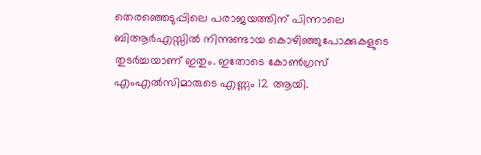തെരഞ്ഞെടുപ്പിലെ പരാജയത്തിന് പിന്നാലെ ബിആർഎസ്സിൽ നിന്നുണ്ടായ കൊഴിഞ്ഞുപോക്കുകളുടെ തുടർച്ചയാണ് ഇതും. ഇതോടെ കോൺഗ്രസ് എംഎൽസിമാരുടെ എണ്ണം 12 ആയി.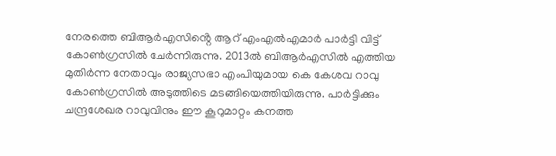നേരത്തെ ബിആർഎസിൻ്റെ ആറ് എംഎൽഎമാർ പാർട്ടി വിട്ട് കോൺഗ്രസിൽ ചേർന്നിരുന്നു. 2013ൽ ബിആർഎസിൽ എത്തിയ മുതിർന്ന നേതാവും രാജ്യസഭാ എംപിയുമായ കെ കേശവ റാവു കോൺഗ്രസിൽ അടുത്തിടെ മടങ്ങിയെത്തിയിരുന്നു. പാർട്ടിക്കും ചന്ദ്രശേഖര റാവുവിനും ഈ കൂറുമാറ്റം കനത്ത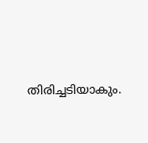തിരിച്ചടിയാകും.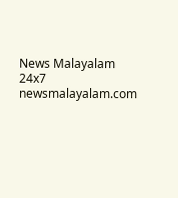News Malayalam 24x7
newsmalayalam.com